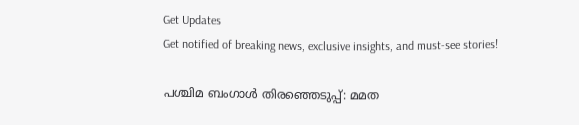Get Updates
Get notified of breaking news, exclusive insights, and must-see stories!

പശ്ചിമ ബംഗാൾ തിരഞ്ഞെടുപ്പ്: മമത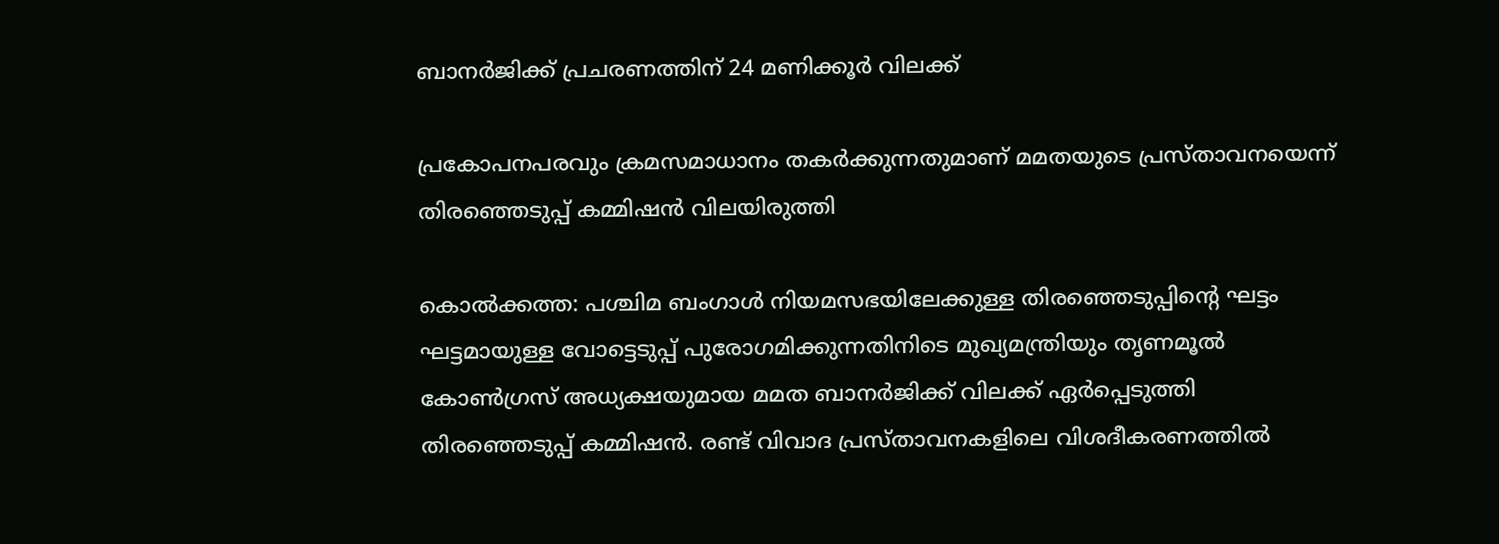ബാനർജിക്ക് പ്രചരണത്തിന് 24 മണിക്കൂർ വിലക്ക്

പ്രകോപനപരവും ക്രമസമാധാനം തകർക്കുന്നതുമാണ് മമതയുടെ പ്രസ്താവനയെന്ന് തിരഞ്ഞെടുപ്പ് കമ്മിഷൻ വിലയിരുത്തി

കൊൽക്കത്ത: പശ്ചിമ ബംഗാൾ നിയമസഭയിലേക്കുള്ള തിരഞ്ഞെടുപ്പിന്റെ ഘട്ടം ഘട്ടമായുള്ള വോട്ടെടുപ്പ് പുരോഗമിക്കുന്നതിനിടെ മുഖ്യമന്ത്രിയും തൃണമൂൽ കോൺഗ്രസ് അധ്യക്ഷയുമായ മമത ബാനർജിക്ക് വിലക്ക് ഏർപ്പെടുത്തി തിരഞ്ഞെടുപ്പ് കമ്മിഷൻ. രണ്ട് വിവാദ പ്രസ്താവനകളിലെ വിശദീകരണത്തില്‍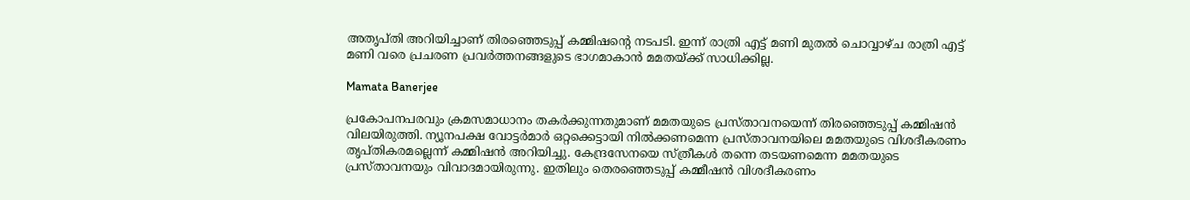അതൃപ്തി അറിയിച്ചാണ് തിരഞ്ഞെടുപ്പ് കമ്മിഷന്‍റെ നടപടി. ഇന്ന് രാത്രി എട്ട് മണി മുതൽ ചൊവ്വാഴ്ച രാത്രി എട്ട് മണി വരെ പ്രചരണ പ്രവർത്തനങ്ങളുടെ ഭാഗമാകാൻ മമതയ്ക്ക് സാധിക്കില്ല.

Mamata Banerjee

പ്രകോപനപരവും ക്രമസമാധാനം തകർക്കുന്നതുമാണ് മമതയുടെ പ്രസ്താവനയെന്ന് തിരഞ്ഞെടുപ്പ് കമ്മിഷൻ വിലയിരുത്തി. ന്യൂനപക്ഷ വോട്ടര്‍മാര്‍ ഒറ്റക്കെട്ടായി നില്‍ക്കണമെന്ന പ്രസ്താവനയിലെ മമതയുടെ വിശദീകരണം തൃപ്തികരമല്ലെന്ന് കമ്മിഷൻ അറിയിച്ചു. കേന്ദ്രസേനയെ സ്ത്രീകള്‍ തന്നെ തടയണമെന്ന മമതയുടെ പ്രസ്താവനയും വിവാദമായിരുന്നു. ഇതിലും തെരഞ്ഞെടുപ്പ് കമ്മീഷന്‍ വിശദീകരണം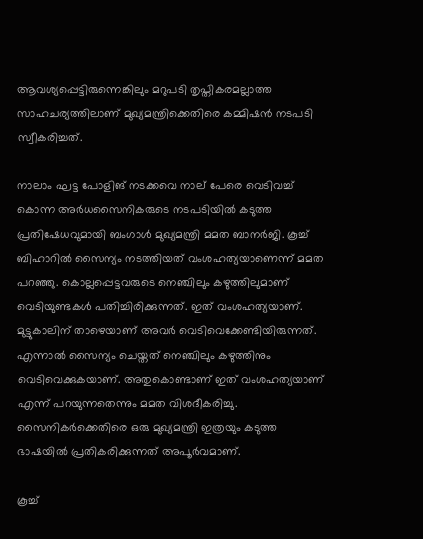ആവശ്യപ്പെട്ടിരുന്നെങ്കിലും മറുപടി തൃപ്തികരമല്ലാത്ത സാഹചര്യത്തിലാണ് മുഖ്യമന്ത്രിക്കെതിരെ കമ്മിഷൻ നടപടി സ്വീകരിച്ചത്.

നാലാം ഘട്ട പോളിങ് നടക്കവെ നാല് പേരെ വെടിവച്ച് കൊന്ന അര്‍ധസൈനികരുടെ നടപടിയില്‍ കടുത്ത പ്രതിഷേധവുമായി ബംഗാള്‍ മുഖ്യമന്ത്രി മമത ബാനര്‍ജി. കൂച്ച് ബിഹാറില്‍ സൈന്യം നടത്തിയത് വംശഹത്യയാണെന്ന് മമത പറഞ്ഞു. കൊല്ലപ്പെട്ടവരുടെ നെഞ്ചിലും കഴുത്തിലുമാണ് വെടിയുണ്ടകള്‍ പതിച്ചിരിക്കുന്നത്. ഇത് വംശഹത്യയാണ്. മുട്ടുകാലിന് താഴെയാണ് അവര്‍ വെടിവെക്കേണ്ടിയിരുന്നത്. എന്നാല്‍ സൈന്യം ചെയ്തത് നെഞ്ചിലും കഴുത്തിനും വെടിവെക്കുകയാണ്. അതുകൊണ്ടാണ് ഇത് വംശഹത്യയാണ് എന്ന് പറയുന്നതെന്നും മമത വിശദീകരിച്ചു. സൈനികര്‍ക്കെതിരെ ഒരു മുഖ്യമന്ത്രി ഇത്രയും കടുത്ത ഭാഷയില്‍ പ്രതികരിക്കുന്നത് അപൂര്‍വമാണ്.

കൂച്ച്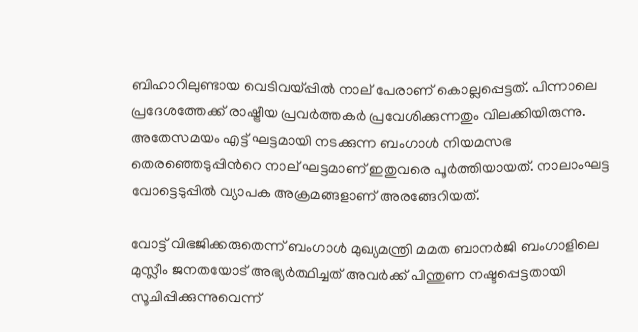ബിഹാറിലുണ്ടായ വെടിവയ്പ്പിൽ നാല് പേരാണ് കൊല്ലപ്പെട്ടത്. പിന്നാലെ പ്രദേശത്തേക്ക് രാഷ്ട്രീയ പ്രവർത്തകർ പ്രവേശിക്കുന്നതും വിലക്കിയിരുന്നു. അതേസമയം എട്ട് ഘട്ടമായി നടക്കുന്ന ബംഗാൾ നിയമസഭ തെരഞ്ഞെടുപ്പിന്‍റെ നാല് ഘട്ടമാണ് ഇതുവരെ പൂർത്തിയായത്. നാലാംഘട്ട വോട്ടെടുപ്പിൽ വ്യാപക അക്രമങ്ങളാണ് അരങ്ങേറിയത്.

വോട്ട് വിഭജിക്കരുതെന്ന് ബംഗാൾ മുഖ്യമന്ത്രി മമത ബാനർജി ബംഗാളിലെ മുസ്ലീം ജനതയോട് അഭ്യർത്ഥിച്ചത് അവർക്ക് പിന്തുണ നഷ്ടപ്പെട്ടതായി സൂചിപ്പിക്കുന്നുവെന്ന്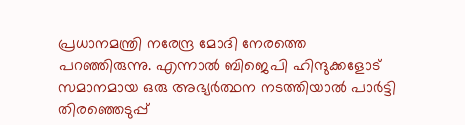പ്രധാനമന്ത്രി നരേന്ദ്ര മോദി നേരത്തെ പറഞ്ഞിരുന്നു. എന്നാൽ ബിജെപി ഹിന്ദുക്കളോട് സമാനമായ ഒരു അഭ്യർത്ഥന നടത്തിയാൽ പാർട്ടി തിരഞ്ഞെടുപ്പ്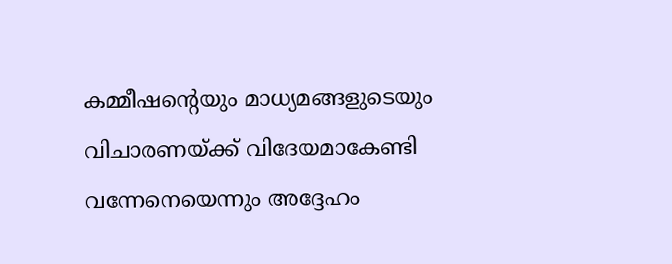കമ്മീഷന്റെയും മാധ്യമങ്ങളുടെയും വിചാരണയ്ക്ക് വിദേയമാകേണ്ടി വന്നേനെയെന്നും അദ്ദേഹം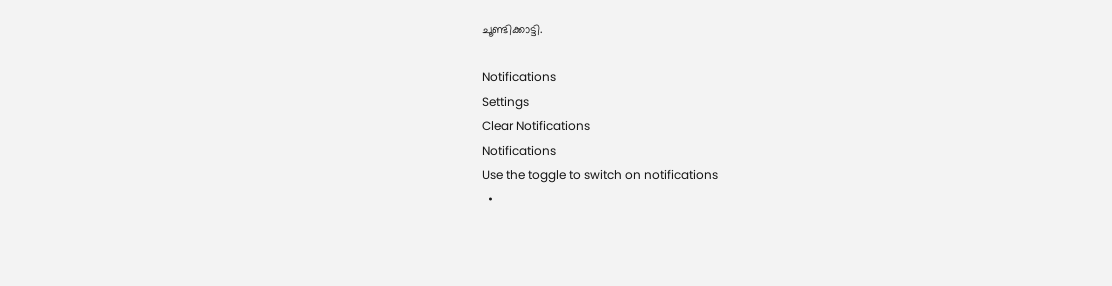ചൂണ്ടിക്കാട്ടി.

Notifications
Settings
Clear Notifications
Notifications
Use the toggle to switch on notifications
  •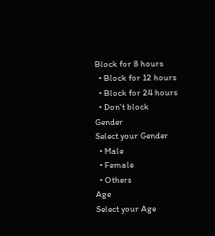Block for 8 hours
  • Block for 12 hours
  • Block for 24 hours
  • Don't block
Gender
Select your Gender
  • Male
  • Female
  • Others
Age
Select your Age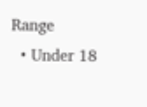Range
  • Under 18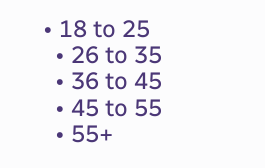• 18 to 25
  • 26 to 35
  • 36 to 45
  • 45 to 55
  • 55+